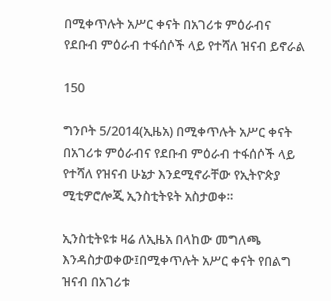በሚቀጥሉት አሥር ቀናት በአገሪቱ ምዕራብና የደቡብ ምዕራብ ተፋሰሶች ላይ የተሻለ ዝናብ ይኖራል

150

ግንቦት 5/2014(ኢዜአ) በሚቀጥሉት አሥር ቀናት በአገሪቱ ምዕራብና የደቡብ ምዕራብ ተፋሰሶች ላይ የተሻለ የዝናብ ሁኔታ እንደሚኖራቸው የኢትዮጵያ ሚቲዎሮሎጂ ኢንስቲትዩት አስታወቀ።

ኢንስቲትዩቱ ዛሬ ለኢዜአ በላከው መግለጫ እንዳስታወቀው፤በሚቀጥሉት አሥር ቀናት የበልግ ዝናብ በአገሪቱ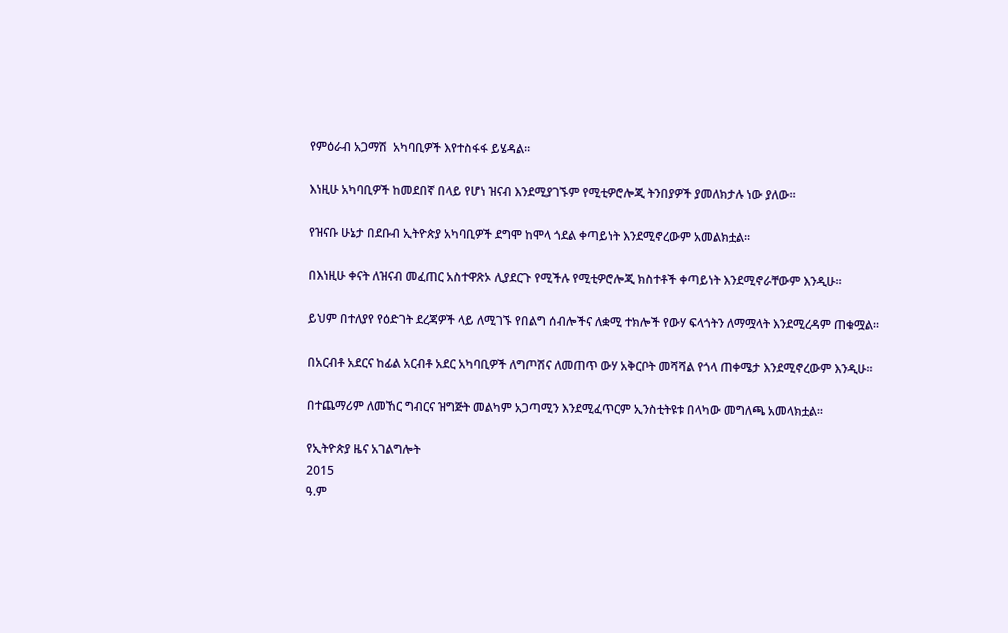የምዕራብ አጋማሽ  አካባቢዎች እየተስፋፋ ይሄዳል።

እነዚሁ አካባቢዎች ከመደበኛ በላይ የሆነ ዝናብ እንደሚያገኙም የሚቲዎሮሎጂ ትንበያዎች ያመለክታሉ ነው ያለው።

የዝናቡ ሁኔታ በደቡብ ኢትዮጵያ አካባቢዎች ደግሞ ከሞላ ጎደል ቀጣይነት እንደሚኖረውም አመልክቷል።

በእነዚሁ ቀናት ለዝናብ መፈጠር አስተዋጽኦ ሊያደርጉ የሚችሉ የሚቲዎሮሎጂ ክስተቶች ቀጣይነት እንደሚኖራቸውም እንዲሁ።

ይህም በተለያየ የዕድገት ደረጃዎች ላይ ለሚገኙ የበልግ ሰብሎችና ለቋሚ ተክሎች የውሃ ፍላጎትን ለማሟላት እንደሚረዳም ጠቁሟል።

በአርብቶ አደርና ከፊል አርብቶ አደር አካባቢዎች ለግጦሽና ለመጠጥ ውሃ አቅርቦት መሻሻል የጎላ ጠቀሜታ እንደሚኖረውም እንዲሁ።

በተጨማሪም ለመኸር ግብርና ዝግጅት መልካም አጋጣሚን እንደሚፈጥርም ኢንስቲትዩቱ በላካው መግለጫ አመላክቷል፡፡

የኢትዮጵያ ዜና አገልግሎት
2015
ዓ.ም